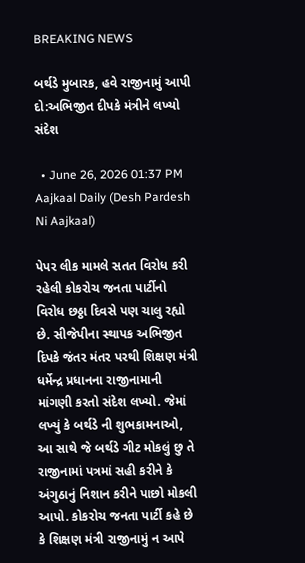BREAKING NEWS

બર્થડે મુબારક, હવે રાજીનામું આપી દો:અભિજીત દીપકે મંત્રીને લખ્યો સંદેશ

  • June 26, 2026 01:37 PM
Aajkaal Daily (Desh Pardesh Ni Aajkaal)

પેપર લીક મામલે સતત વિરોધ કરી રહેલી કોકરોચ જનતા પાર્ટીનો વિરોધ છઠ્ઠા દિવસે પણ ચાલુ રહ્યો છે. સીજેપીના સ્થાપક અભિજીત દિપકે જંતર મંતર પરથી શિક્ષણ મંત્રી ધર્મેન્દ્ર પ્રધાનના રાજીનામાની માંગણી કરતો સંદેશ લખ્યો. જેમાં લખ્યું કે બર્થડે ની શુભકામનાઓ, આ સાથે જે બર્થડે ગીટ મોકલું છુ તે રાજીનામાં પત્રમાં સહી કરીને કે અંગુઠાનું નિશાન કરીને પાછો મોકલી આપો. કોકરોચ જનતા પાર્ટી કહે છે કે શિક્ષણ મંત્રી રાજીનામું ન આપે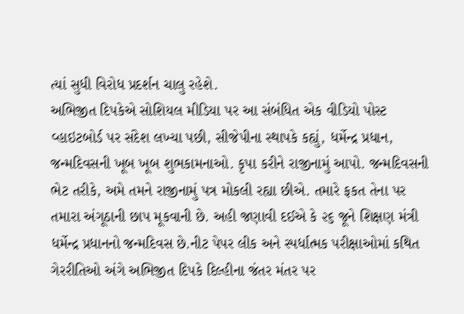ત્યાં સુધી વિરોધ પ્રદર્શન ચાલુ રહેશે.
અભિજીત દિપકેએ સોશિયલ મીડિયા પર આ સંબંધિત એક વીડિયો પોસ્ટ વ્હાઇટબોર્ડ પર સંદેશ લખ્યા પછી, સીજેપીના સ્થાપકે કહ્યું, ધર્મેન્દ્ર પ્રધાન, જન્મદિવસની ખૂબ ખૂબ શુભકામનાઓ. કૃપા કરીને રાજીનામું આપો. જન્મદિવસની ભેટ તરીકે, અમે તમને રાજીનામું પત્ર મોકલી રહ્યા છીએ. તમારે ફકત તેના પર તમારા અંગૂઠાની છાપ મૂકવાની છે. અહી જણાવી દઈએ કે ૨૬ જૂને શિક્ષણ મંત્રી ધર્મેન્દ્ર પ્રધાનનો જન્મદિવસ છે.નીટ પેપર લીક અને સ્પર્ધાત્મક પરીક્ષાઓમાં કથિત ગેરરીતિઓ અંગે અભિજીત દિપકે દિલ્હીના જંતર મંતર પર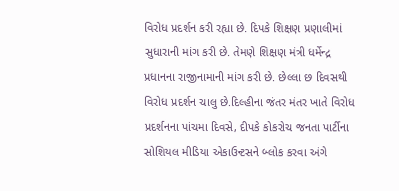વિરોધ પ્રદર્શન કરી રહ્યા છે. દિપકે શિક્ષણ પ્રણાલીમાં સુધારાની માંગ કરી છે. તેમણે શિક્ષણ મંત્રી ધર્મેન્દ્ર પ્રધાનના રાજીનામાની માંગ કરી છે. છેલ્લા છ દિવસથી વિરોધ પ્રદર્શન ચાલુ છે.દિલ્હીના જંતર મંતર ખાતે વિરોધ પ્રદર્શનના પાંચમા દિવસે, દીપકે કોકરોચ જનતા પાર્ટીના સોશિયલ મીડિયા એકાઉન્ટસને બ્લોક કરવા અંગે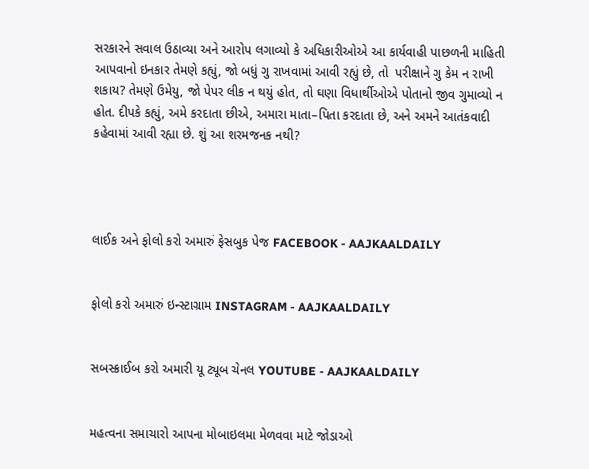સરકારને સવાલ ઉઠાવ્યા અને આરોપ લગાવ્યો કે અધિકારીઓએ આ કાર્યવાહી પાછળની માહિતી આપવાનો ઇનકાર તેમણે કહ્યું, જો બધું ગુ રાખવામાં આવી રહ્યું છે, તો  પરીક્ષાને ગુ કેમ ન રાખી શકાય? તેમણે ઉમેયુ, જો પેપર લીક ન થયું હોત, તો ઘણા વિધાર્થીઓએ પોતાનો જીવ ગુમાવ્યો ન હોત. દીપકે કહ્યું, અમે કરદાતા છીએ, અમારા માતા–પિતા કરદાતા છે, અને અમને આતંકવાદી કહેવામાં આવી રહ્યા છે. શું આ શરમજનક નથી?




લાઈક અને ફોલો કરો અમારું ફેસબુક પેજ FACEBOOK - AAJKAALDAILY


ફોલો કરો અમારું ઇન્સ્ટાગ્રામ INSTAGRAM - AAJKAALDAILY


સબસ્ક્રાઈબ કરો અમારી યૂ ટ્યૂબ ચેનલ YOUTUBE - AAJKAALDAILY


મહત્વના સમાચારો આપના મોબાઇલમા મેળવવા માટે જોડાઓ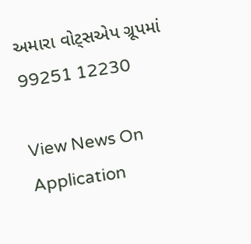અમારા વોટ્સએપ ગ્રૂપમાં  99251 12230

View News On Application